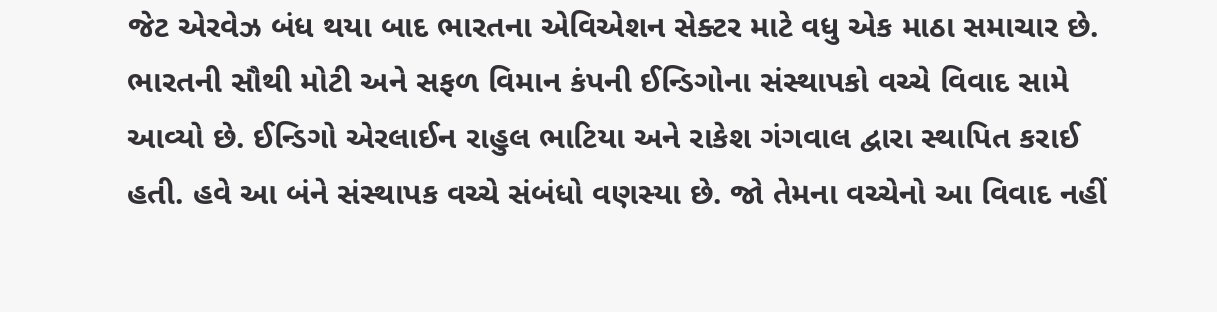જેટ એરવેઝ બંધ થયા બાદ ભારતના એવિએશન સેક્ટર માટે વધુ એક માઠા સમાચાર છે. ભારતની સૌથી મોટી અને સફળ વિમાન કંપની ઈન્ડિગોના સંસ્થાપકો વચ્ચે વિવાદ સામે આવ્યો છે. ઈન્ડિગો એરલાઈન રાહુલ ભાટિયા અને રાકેશ ગંગવાલ દ્વારા સ્થાપિત કરાઈ હતી. હવે આ બંને સંસ્થાપક વચ્ચે સંબંધો વણસ્યા છે. જો તેમના વચ્ચેનો આ વિવાદ નહીં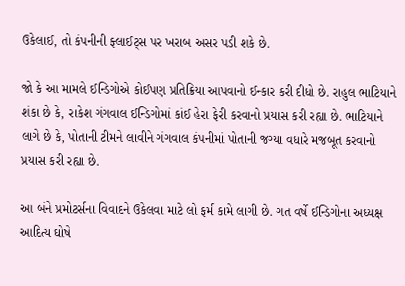ઉકેલાઈ, તો કંપનીની ફ્લાઈટ્સ પર ખરાબ અસર પડી શકે છે.

જો કે આ મામલે ઈન્ડિગોએ કોઈપણ પ્રતિક્રિયા આપવાનો ઈન્કાર કરી દીધો છે. રાહુલ ભાટિયાને શંકા છે કે, રાકેશ ગંગવાલ ઈન્ડિગોમાં કાંઈ હેરા ફેરી કરવાનો પ્રયાસ કરી રહ્યા છે. ભાટિયાને લાગે છે કે, પોતાની ટીમને લાવીને ગંગવાલ કંપનીમાં પોતાની જગ્યા વધારે મજબૂત કરવાનો પ્રયાસ કરી રહ્યા છે.

આ બંને પ્રમોટર્સના વિવાદને ઉકેલવા માટે લો ફર્મ કામે લાગી છે. ગત વર્ષે ઈન્ડિગોના અધ્યક્ષ આદિત્ય ઘોષે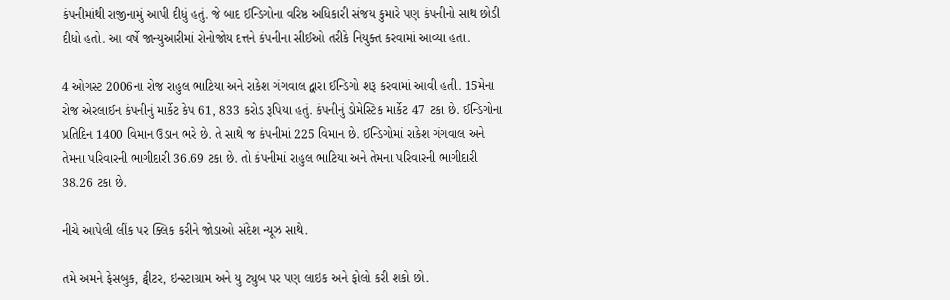કંપનીમાંથી રાજીનામું આપી દીધું હતું. જે બાદ ઈન્ડિગોના વરિષ્ઠ અધિકારી સંજય કુમારે પણ કંપનીનો સાથ છોડી દીધો હતો. આ વર્ષે જાન્યુઆરીમાં રોનોજોય દત્તને કંપનીના સીઈઓ તરીકે નિયુક્ત કરવામાં આવ્યા હતા.

4 ઓગસ્ટ 2006ના રોજ રાહુલ ભાટિયા અને રાકેશ ગંગવાલ દ્વારા ઈન્ડિગો શરૂ કરવામાં આવી હતી. 15મેના રોજ એરલાઈન કંપનીનું માર્કેટ કેપ 61, 833 કરોડ રૂપિયા હતું. કંપનીનું ડોમેસ્ટિક માર્કેટ 47 ટકા છે. ઈન્ડિગોના પ્રતિદિન 1400 વિમાન ઉડાન ભરે છે. તે સાથે જ કંપનીમાં 225 વિમાન છે. ઈન્ડિગોમાં રાકેશ ગંગવાલ અને તેમના પરિવારની ભાગીદારી 36.69 ટકા છે. તો કંપનીમાં રાહુલ ભાટિયા અને તેમના પરિવારની ભાગીદારી 38.26 ટકા છે.

નીચે આપેલી લીંક પર ક્લિક કરીને જોડાઓ સંદેશ ન્યૂઝ સાથે.

તમે અમને ફેસબુક, ટ્વીટર, ઇન્સ્ટાગ્રામ અને યુ ટ્યુબ પર પણ લાઇક અને ફોલો કરી શકો છો.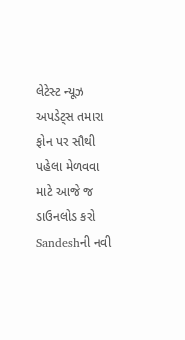લેટેસ્ટ ન્યૂઝ અપડેટ્સ તમારા ફોન પર સૌથી પહેલા મેળવવા માટે આજે જ ડાઉનલોડ કરો Sandeshની નવી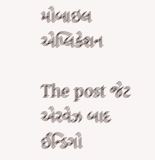મોબાઇલ એપ્લિકેશન

The post જેટ એરવેઝ બાદ ઈન્ડિગો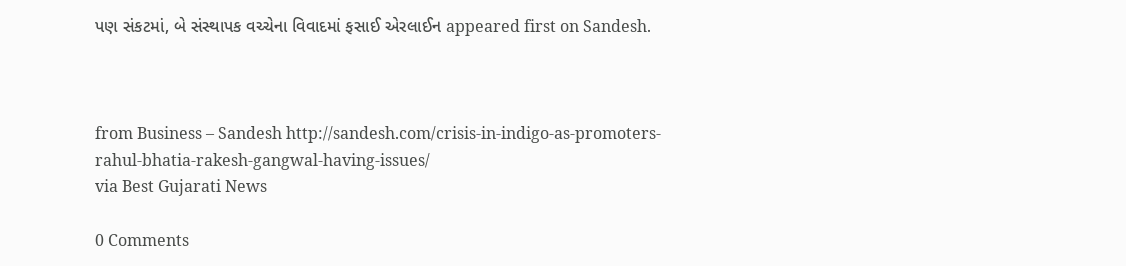પણ સંકટમાં, બે સંસ્થાપક વચ્ચેના વિવાદમાં ફસાઈ એરલાઈન appeared first on Sandesh.



from Business – Sandesh http://sandesh.com/crisis-in-indigo-as-promoters-rahul-bhatia-rakesh-gangwal-having-issues/
via Best Gujarati News

0 Comments